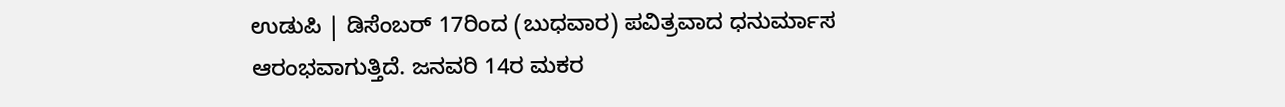ಉಡುಪಿ | ಡಿಸೆಂಬರ್ 17ರಿಂದ (ಬುಧವಾರ) ಪವಿತ್ರವಾದ ಧನುರ್ಮಾಸ ಆರಂಭವಾಗುತ್ತಿದೆ. ಜನವರಿ 14ರ ಮಕರ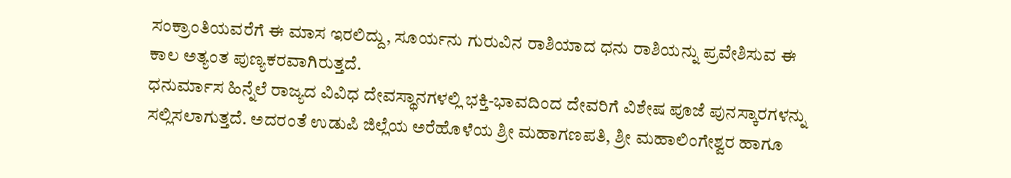ಸಂಕ್ರಾಂತಿಯವರೆಗೆ ಈ ಮಾಸ ಇರಲಿದ್ದು, ಸೂರ್ಯನು ಗುರುವಿನ ರಾಶಿಯಾದ ಧನು ರಾಶಿಯನ್ನು ಪ್ರವೇಶಿಸುವ ಈ ಕಾಲ ಅತ್ಯಂತ ಪುಣ್ಯಕರವಾಗಿರುತ್ತದೆ.
ಧನುರ್ಮಾಸ ಹಿನ್ನೆಲೆ ರಾಜ್ಯದ ವಿವಿಧ ದೇವಸ್ಥಾನಗಳಲ್ಲಿ ಭಕ್ತಿ-ಭಾವದಿಂದ ದೇವರಿಗೆ ವಿಶೇಷ ಪೂಜೆ ಪುನಸ್ಕಾರಗಳನ್ನು ಸಲ್ಲಿಸಲಾಗುತ್ತದೆ. ಅದರಂತೆ ಉಡುಪಿ ಜಿಲ್ಲೆಯ ಅರೆಹೊಳೆಯ ಶ್ರೀ ಮಹಾಗಣಪತಿ, ಶ್ರೀ ಮಹಾಲಿಂಗೇಶ್ವರ ಹಾಗೂ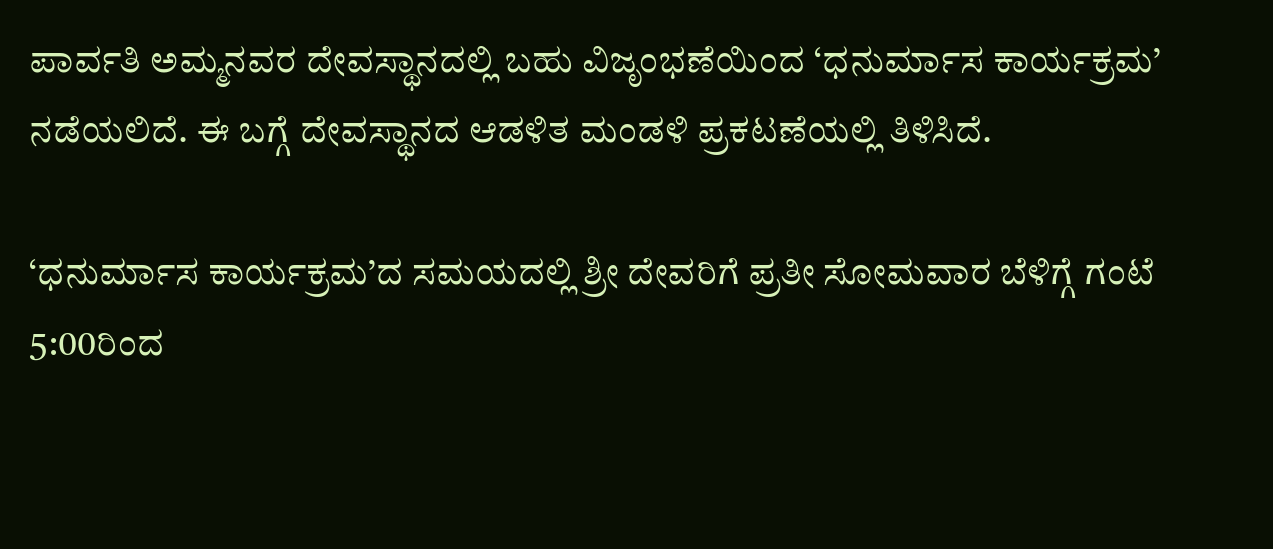ಪಾರ್ವತಿ ಅಮ್ಮನವರ ದೇವಸ್ಥಾನದಲ್ಲಿ ಬಹು ವಿಜೃಂಭಣೆಯಿಂದ ‘ಧನುರ್ಮಾಸ ಕಾರ್ಯಕ್ರಮ’ ನಡೆಯಲಿದೆ. ಈ ಬಗ್ಗೆ ದೇವಸ್ಥಾನದ ಆಡಳಿತ ಮಂಡಳಿ ಪ್ರಕಟಣೆಯಲ್ಲಿ ತಿಳಿಸಿದೆ.

‘ಧನುರ್ಮಾಸ ಕಾರ್ಯಕ್ರಮ’ದ ಸಮಯದಲ್ಲಿ ಶ್ರೀ ದೇವರಿಗೆ ಪ್ರತೀ ಸೋಮವಾರ ಬೆಳಿಗ್ಗೆ ಗಂಟೆ 5:00ರಿಂದ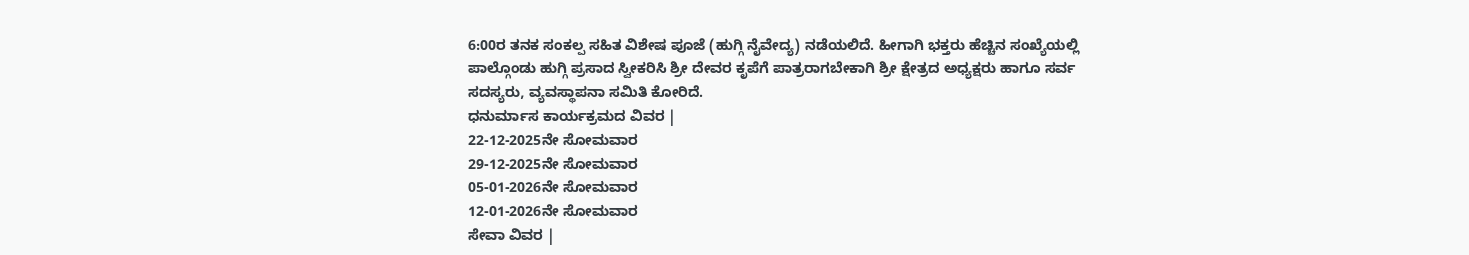6:00ರ ತನಕ ಸಂಕಲ್ಪ ಸಹಿತ ವಿಶೇಷ ಪೂಜೆ (ಹುಗ್ಗಿ ನೈವೇದ್ಯ) ನಡೆಯಲಿದೆ. ಹೀಗಾಗಿ ಭಕ್ತರು ಹೆಚ್ಚಿನ ಸಂಖ್ಯೆಯಲ್ಲಿ ಪಾಲ್ಗೊಂಡು ಹುಗ್ಗಿ ಪ್ರಸಾದ ಸ್ವೀಕರಿಸಿ ಶ್ರೀ ದೇವರ ಕೃಪೆಗೆ ಪಾತ್ರರಾಗಬೇಕಾಗಿ ಶ್ರೀ ಕ್ಷೇತ್ರದ ಅಧ್ಯಕ್ಷರು ಹಾಗೂ ಸರ್ವ ಸದಸ್ಯರು, ವ್ಯವಸ್ಥಾಪನಾ ಸಮಿತಿ ಕೋರಿದೆ.
ಧನುರ್ಮಾಸ ಕಾರ್ಯಕ್ರಮದ ವಿವರ |
22-12-2025ನೇ ಸೋಮವಾರ
29-12-2025ನೇ ಸೋಮವಾರ
05-01-2026ನೇ ಸೋಮವಾರ
12-01-2026ನೇ ಸೋಮವಾರ
ಸೇವಾ ವಿವರ |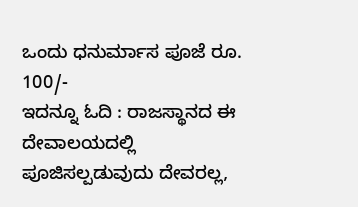ಒಂದು ಧನುರ್ಮಾಸ ಪೂಜೆ ರೂ. 100/-
ಇದನ್ನೂ ಓದಿ : ರಾಜಸ್ಥಾನದ ಈ ದೇವಾಲಯದಲ್ಲಿ ಪೂಜಿಸಲ್ಪಡುವುದು ದೇವರಲ್ಲ,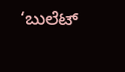‘ಬುಲೆಟ್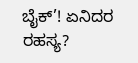ಬೈಕ್’! ಏನಿದರ ರಹಸ್ಯ?